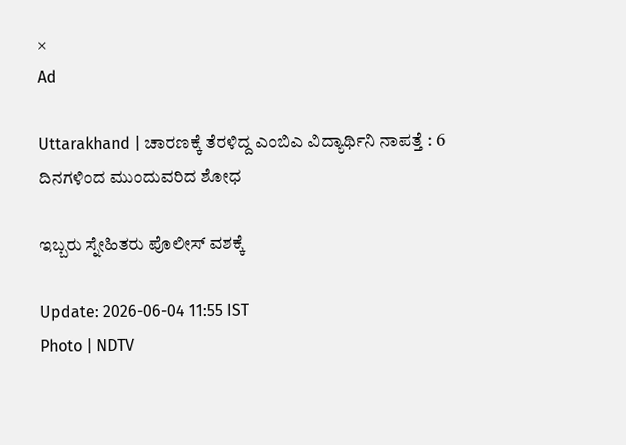×
Ad

Uttarakhand | ಚಾರಣಕ್ಕೆ ತೆರಳಿದ್ದ ಎಂಬಿಎ ವಿದ್ಯಾರ್ಥಿನಿ ನಾಪತ್ತೆ : 6 ದಿನಗಳಿಂದ ಮುಂದುವರಿದ ಶೋಧ

ಇಬ್ಬರು ಸ್ನೇಹಿತರು ಪೊಲೀಸ್‌ ವಶಕ್ಕೆ

Update: 2026-06-04 11:55 IST
Photo | NDTV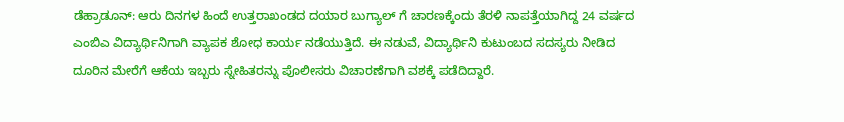ಡೆಹ್ರಾಡೂನ್: ಆರು ದಿನಗಳ ಹಿಂದೆ ಉತ್ತರಾಖಂಡದ ದಯಾರ ಬುಗ್ಯಾಲ್ ಗೆ ಚಾರಣಕ್ಕೆಂದು ತೆರಳಿ ನಾಪತ್ತೆಯಾಗಿದ್ದ 24 ವರ್ಷದ ಎಂಬಿಎ ವಿದ್ಯಾರ್ಥಿನಿಗಾಗಿ ವ್ಯಾಪಕ ಶೋಧ ಕಾರ್ಯ ನಡೆಯುತ್ತಿದೆ. ಈ ನಡುವೆ, ವಿದ್ಯಾರ್ಥಿನಿ ಕುಟುಂಬದ ಸದಸ್ಯರು ನೀಡಿದ ದೂರಿನ ಮೇರೆಗೆ ಆಕೆಯ ಇಬ್ಬರು ಸ್ನೇಹಿತರನ್ನು ಪೊಲೀಸರು ವಿಚಾರಣೆಗಾಗಿ ವಶಕ್ಕೆ ಪಡೆದಿದ್ದಾರೆ.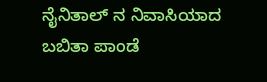ನೈನಿತಾಲ್ ನ ನಿವಾಸಿಯಾದ ಬಬಿತಾ ಪಾಂಡೆ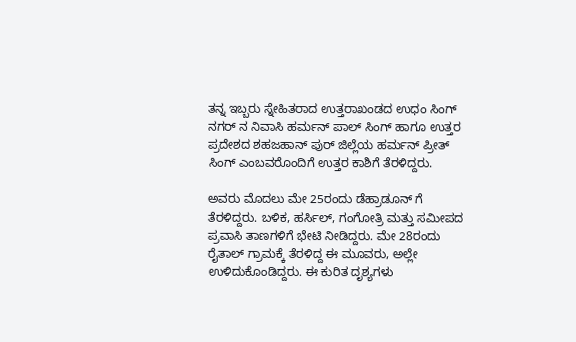ತನ್ನ ಇಬ್ಬರು ಸ್ನೇಹಿತರಾದ ಉತ್ತರಾಖಂಡದ ಉಧಂ ಸಿಂಗ್ ನಗರ್ ನ ನಿವಾಸಿ ಹರ್ಮನ್ ಪಾಲ್ ಸಿಂಗ್ ಹಾಗೂ ಉತ್ತರ ಪ್ರದೇಶದ ಶಹಜಹಾನ್ ಪುರ್ ಜಿಲ್ಲೆಯ ಹರ್ಮನ್ ಪ್ರೀತ್ ಸಿಂಗ್ ಎಂಬವರೊಂದಿಗೆ ಉತ್ತರ ಕಾಶಿಗೆ ತೆರಳಿದ್ದರು.

ಅವರು ಮೊದಲು ಮೇ 25ರಂದು ಡೆಹ್ರಾಡೂನ್ ಗೆ ತೆರಳಿದ್ದರು. ಬಳಿಕ, ಹರ್ಸಿಲ್, ಗಂಗೋತ್ರಿ ಮತ್ತು ಸಮೀಪದ ಪ್ರವಾಸಿ ತಾಣಗಳಿಗೆ ಭೇಟಿ ನೀಡಿದ್ದರು. ಮೇ 28ರಂದು ರೈತಾಲ್ ಗ್ರಾಮಕ್ಕೆ ತೆರಳಿದ್ದ ಈ ಮೂವರು, ಅಲ್ಲೇ ಉಳಿದುಕೊಂಡಿದ್ದರು. ಈ ಕುರಿತ ದೃಶ್ಯಗಳು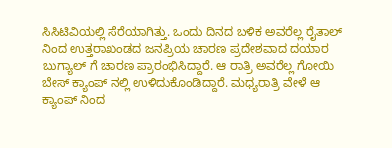ಸಿಸಿಟಿವಿಯಲ್ಲಿ ಸೆರೆಯಾಗಿತ್ತು. ಒಂದು ದಿನದ ಬಳಿಕ ಅವರೆಲ್ಲ ರೈತಾಲ್ ನಿಂದ ಉತ್ತರಾಖಂಡದ ಜನಪ್ರಿಯ ಚಾರಣ ಪ್ರದೇಶವಾದ ದಯಾರ ಬುಗ್ಯಾಲ್ ಗೆ ಚಾರಣ ಪ್ರಾರಂಭಿಸಿದ್ದಾರೆ. ಆ ರಾತ್ರಿ ಅವರೆಲ್ಲ ಗೋಯಿ ಬೇಸ್ ಕ್ಯಾಂಪ್ ನಲ್ಲಿ ಉಳಿದುಕೊಂಡಿದ್ದಾರೆ. ಮಧ್ಯರಾತ್ರಿ ವೇಳೆ ಆ ಕ್ಯಾಂಪ್ ನಿಂದ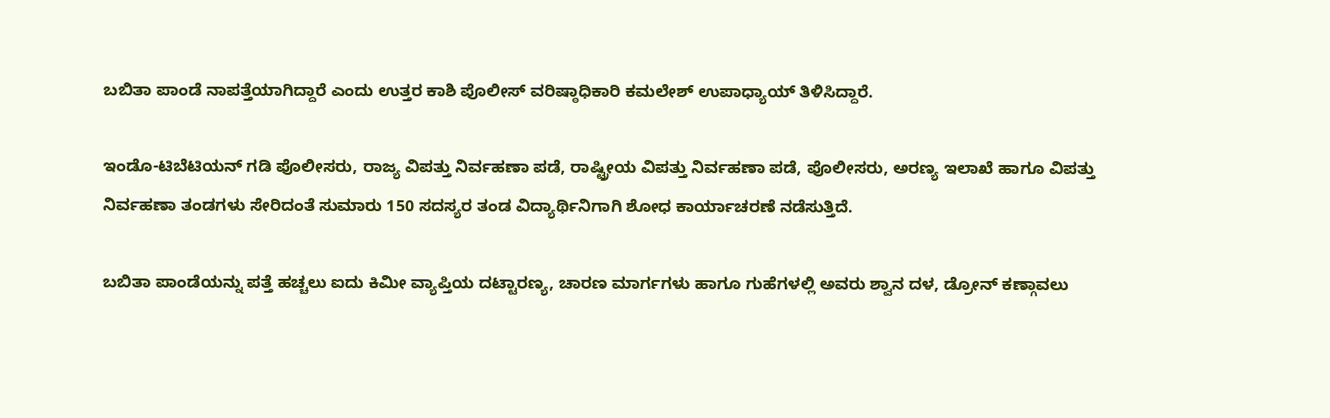ಬಬಿತಾ ಪಾಂಡೆ ನಾಪತ್ತೆಯಾಗಿದ್ದಾರೆ ಎಂದು ಉತ್ತರ ಕಾಶಿ ಪೊಲೀಸ್ ವರಿಷ್ಠಾಧಿಕಾರಿ ಕಮಲೇಶ್ ಉಪಾಧ್ಯಾಯ್‌ ತಿಳಿಸಿದ್ದಾರೆ.

ಇಂಡೊ-ಟಿಬೆಟಿಯನ್ ಗಡಿ ಪೊಲೀಸರು, ರಾಜ್ಯ ವಿಪತ್ತು ನಿರ್ವಹಣಾ ಪಡೆ, ರಾಷ್ಟ್ರೀಯ ವಿಪತ್ತು ನಿರ್ವಹಣಾ ಪಡೆ, ಪೊಲೀಸರು, ಅರಣ್ಯ ಇಲಾಖೆ ಹಾಗೂ ವಿಪತ್ತು ನಿರ್ವಹಣಾ ತಂಡಗಳು ಸೇರಿದಂತೆ ಸುಮಾರು 150 ಸದಸ್ಯರ ತಂಡ ವಿದ್ಯಾರ್ಥಿನಿಗಾಗಿ ಶೋಧ ಕಾರ್ಯಾಚರಣೆ ನಡೆಸುತ್ತಿದೆ.

ಬಬಿತಾ ಪಾಂಡೆಯನ್ನು ಪತ್ತೆ ಹಚ್ಚಲು ಐದು ಕಿಮೀ ವ್ಯಾಪ್ತಿಯ ದಟ್ಟಾರಣ್ಯ, ಚಾರಣ ಮಾರ್ಗಗಳು ಹಾಗೂ ಗುಹೆಗಳಲ್ಲಿ ಅವರು ಶ್ವಾನ ದಳ, ಡ್ರೋನ್ ಕಣ್ಗಾವಲು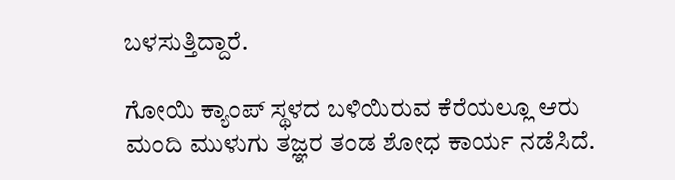ಬಳಸುತ್ತಿದ್ದಾರೆ.

ಗೋಯಿ ಕ್ಯಾಂಪ್ ಸ್ಥಳದ ಬಳಿಯಿರುವ ಕೆರೆಯಲ್ಲೂ ಆರು ಮಂದಿ ಮುಳುಗು ತಜ್ಞರ ತಂಡ ಶೋಧ ಕಾರ್ಯ ನಡೆಸಿದೆ.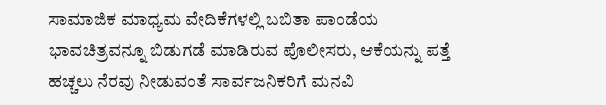ಸಾಮಾಜಿಕ ಮಾಧ್ಯಮ ವೇದಿಕೆಗಳಲ್ಲಿ ಬಬಿತಾ ಪಾಂಡೆಯ ಭಾವಚಿತ್ರವನ್ನೂ ಬಿಡುಗಡೆ ಮಾಡಿರುವ ಪೊಲೀಸರು, ಆಕೆಯನ್ನು ಪತ್ತೆ ಹಚ್ಚಲು ನೆರವು ನೀಡುವಂತೆ ಸಾರ್ವಜನಿಕರಿಗೆ ಮನವಿ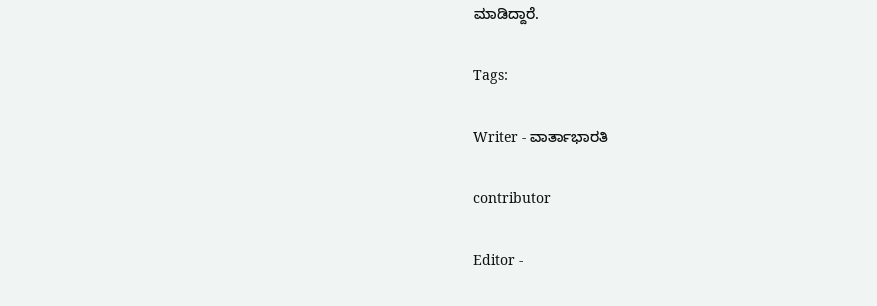ಮಾಡಿದ್ದಾರೆ.

Tags:

Writer - ವಾರ್ತಾಭಾರತಿ

contributor

Editor -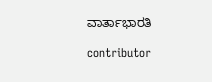ವಾರ್ತಾಭಾರತಿ

contributor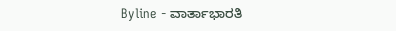Byline - ವಾರ್ತಾಭಾರತಿ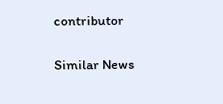contributor

Similar News